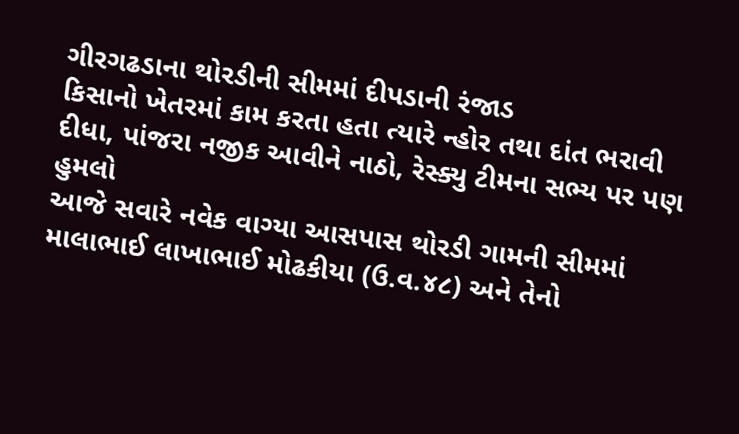ગીરગઢડાના થોરડીની સીમમાં દીપડાની રંજાડ
કિસાનો ખેતરમાં કામ કરતા હતા ત્યારે ન્હોર તથા દાંત ભરાવી દીધા, પાંજરા નજીક આવીને નાઠો, રેસ્ક્યુ ટીમના સભ્ય પર પણ હુમલો
આજે સવારે નવેક વાગ્યા આસપાસ થોરડી ગામની સીમમાં માલાભાઈ લાખાભાઈ મોઢકીયા (ઉ.વ.૪૮) અને તેનો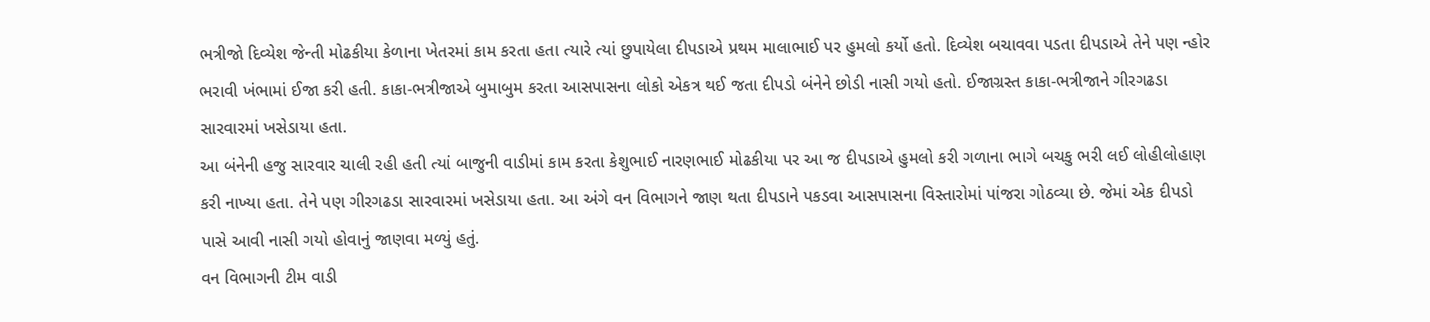ભત્રીજો દિવ્યેશ જેન્તી મોઢકીયા કેળાના ખેતરમાં કામ કરતા હતા ત્યારે ત્યાં છુપાયેલા દીપડાએ પ્રથમ માલાભાઈ પર હુમલો કર્યો હતો. દિવ્યેશ બચાવવા પડતા દીપડાએ તેને પણ ન્હોર ભરાવી ખંભામાં ઈજા કરી હતી. કાકા-ભત્રીજાએ બુમાબુમ કરતા આસપાસના લોકો એકત્ર થઈ જતા દીપડો બંનેને છોડી નાસી ગયો હતો. ઈજાગ્રસ્ત કાકા-ભત્રીજાને ગીરગઢડા સારવારમાં ખસેડાયા હતા.
આ બંનેની હજુ સારવાર ચાલી રહી હતી ત્યાં બાજુની વાડીમાં કામ કરતા કેશુભાઈ નારણભાઈ મોઢકીયા પર આ જ દીપડાએ હુમલો કરી ગળાના ભાગે બચકુ ભરી લઈ લોહીલોહાણ કરી નાખ્યા હતા. તેને પણ ગીરગઢડા સારવારમાં ખસેડાયા હતા. આ અંગે વન વિભાગને જાણ થતા દીપડાને પકડવા આસપાસના વિસ્તારોમાં પાંજરા ગોઠવ્યા છે. જેમાં એક દીપડો પાસે આવી નાસી ગયો હોવાનું જાણવા મળ્યું હતું.
વન વિભાગની ટીમ વાડી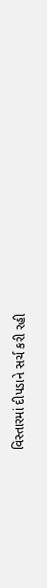વિસ્તારમાં દીપડાને સર્ચ કરી રહી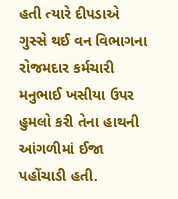હતી ત્યારે દીપડાએ ગુસ્સે થઈ વન વિભાગના રોજમદાર કર્મચારી મનુભાઈ ખસીયા ઉપર હુમલો કરી તેના હાથની આંગળીમાં ઈજા પહોંચાડી હતી.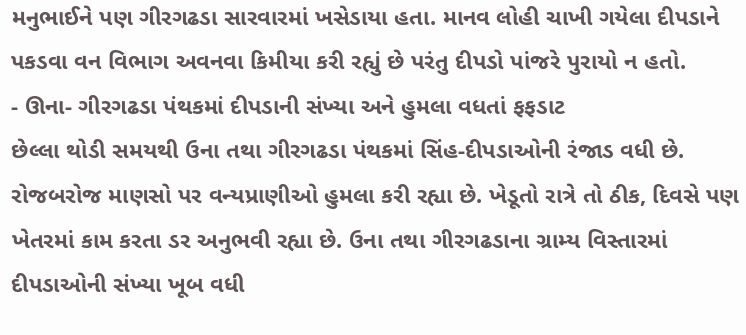મનુભાઈને પણ ગીરગઢડા સારવારમાં ખસેડાયા હતા. માનવ લોહી ચાખી ગયેલા દીપડાને પકડવા વન વિભાગ અવનવા કિમીયા કરી રહ્યું છે પરંતુ દીપડો પાંજરે પુરાયો ન હતો.
- ઊના- ગીરગઢડા પંથકમાં દીપડાની સંખ્યા અને હુમલા વધતાં ફફડાટ
છેલ્લા થોડી સમયથી ઉના તથા ગીરગઢડા પંથકમાં સિંહ-દીપડાઓની રંજાડ વધી છે. રોજબરોજ માણસો પર વન્યપ્રાણીઓ હુમલા કરી રહ્યા છે. ખેડૂતો રાત્રે તો ઠીક, દિવસે પણ ખેતરમાં કામ કરતા ડર અનુભવી રહ્યા છે. ઉના તથા ગીરગઢડાના ગ્રામ્ય વિસ્તારમાં દીપડાઓની સંખ્યા ખૂબ વધી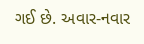ગઈ છે. અવાર-નવાર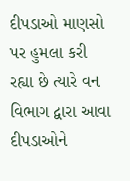દીપડાઓ માણસો પર હુમલા કરી રહ્યા છે ત્યારે વન વિભાગ દ્વારા આવા દીપડાઓને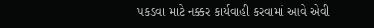પકડવા માટે નક્કર કાર્યવાહી કરવામાં આવે એવી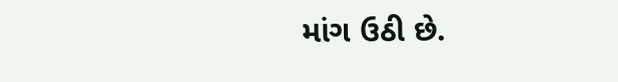માંગ ઉઠી છે.